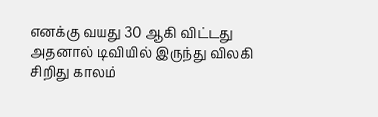எனக்கு வயது 30 ஆகி விட்டது அதனால் டிவியில் இருந்து விலகி சிறிது காலம்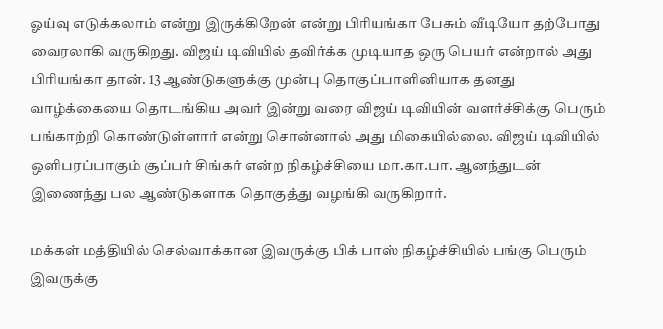ஓய்வு எடுக்கலாம் என்று இருக்கிறேன் என்று பிரியங்கா பேசும் வீடியோ தற்போது வைரலாகி வருகிறது. விஜய் டிவியில் தவிர்க்க முடியாத ஒரு பெயர் என்றால் அது பிரியங்கா தான். 13 ஆண்டுகளுக்கு முன்பு தொகுப்பாளினியாக தனது வாழ்க்கையை தொடங்கிய அவர் இன்று வரை விஜய் டிவியின் வளர்ச்சிக்கு பெரும் பங்காற்றி கொண்டுள்ளார் என்று சொன்னால் அது மிகையில்லை. விஜய் டிவியில் ஒளிபரப்பாகும் சூப்பர் சிங்கர் என்ற நிகழ்ச்சியை மா.கா.பா. ஆனந்துடன் இணைந்து பல ஆண்டுகளாக தொகுத்து வழங்கி வருகிறார்.

மக்கள் மத்தியில் செல்வாக்கான இவருக்கு பிக் பாஸ் நிகழ்ச்சியில் பங்கு பெரும் இவருக்கு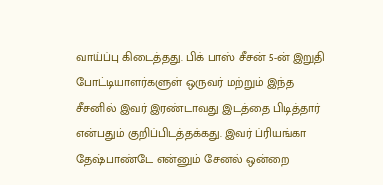வாய்ப்பு கிடைத்தது. பிக் பாஸ் சீசன் 5-ன் இறுதி போட்டியாளர்களுள் ஒருவர் மற்றும் இந்த சீசனில் இவர் இரண்டாவது இடத்தை பிடித்தார் என்பதும் குறிப்பிடத்தக்கது. இவர் ப்ரியங்கா தேஷ்பாண்டே என்னும் சேனல் ஒன்றை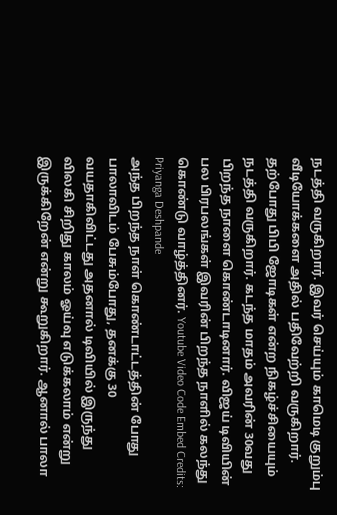நடத்தி வருகிறார். இவர் செய்யும் காமெடி குறும்பு வீடியோக்களை அதில் பதிவேற்றி வருகிறார். தற்போது பிபி ஜோடிகள் என்ற நிகழ்ச்சியையும் நடத்தி வருகிறார். கடந்த மாதம் அவரின் 30வது பிறந்த நாளை கொண்டாடினார். விஜய் டிவியின் பல பிரபலங்கள் இவரின் பிறந்த நாளில் கலந்து கொண்டு வாழ்த்தினர். Youtube Video Code Embed Credits: Priyanga Deshpande
அந்த பிறந்த நாள் கொண்டாட்டத்தின் போது பாலாவிடம் பேசும்போது, தனக்கு 30 வயதாகிவிட்டது அதனால் டிவியில் இருந்து விலகி சிறிது காலம் ஓய்வு எடுக்கலாம் என்று இருக்கிறேன் என்று கூறுகிறார். ஆனால் பாலா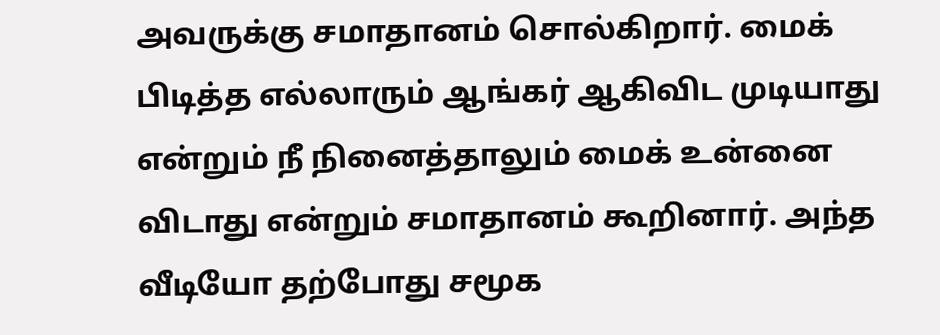அவருக்கு சமாதானம் சொல்கிறார். மைக் பிடித்த எல்லாரும் ஆங்கர் ஆகிவிட முடியாது என்றும் நீ நினைத்தாலும் மைக் உன்னை விடாது என்றும் சமாதானம் கூறினார். அந்த வீடியோ தற்போது சமூக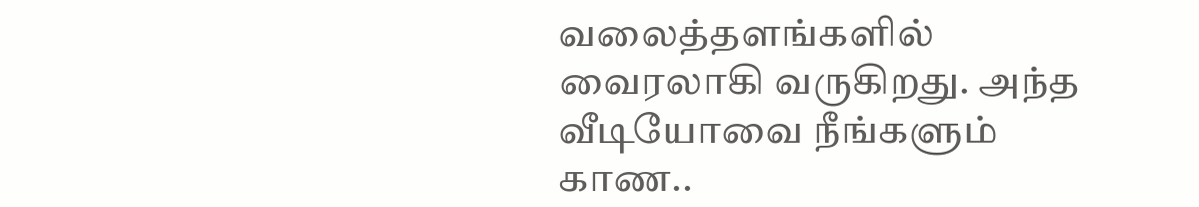வலைத்தளங்களில் வைரலாகி வருகிறது. அந்த வீடியோவை நீங்களும் காண..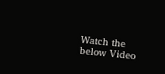Watch the below Video